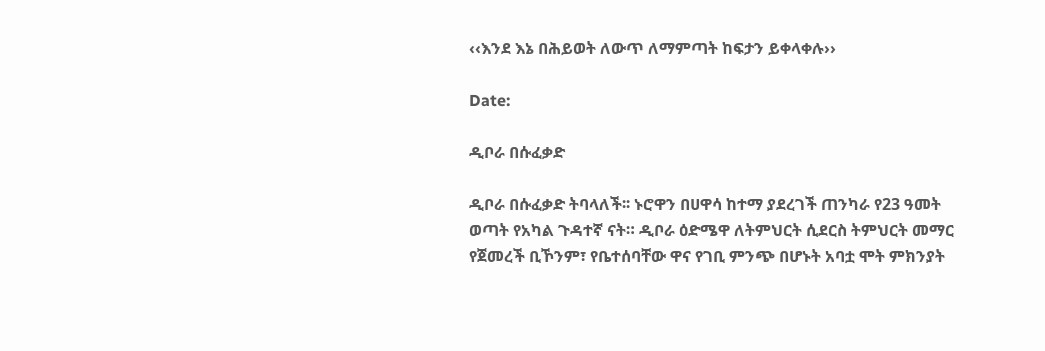‹‹እንደ እኔ በሕይወት ለውጥ ለማምጣት ከፍታን ይቀላቀሉ››

Date:

ዲቦራ በሱፈቃድ

ዲቦራ በሱፈቃድ ትባላለች፡፡ ኑሮዋን በሀዋሳ ከተማ ያደረገች ጠንካራ የ23 ዓመት ወጣት የአካል ጉዳተኛ ናት። ዲቦራ ዕድሜዋ ለትምህርት ሲደርስ ትምህርት መማር የጀመረች ቢኾንም፣ የቤተሰባቸው ዋና የገቢ ምንጭ በሆኑት አባቷ ሞት ምክንያት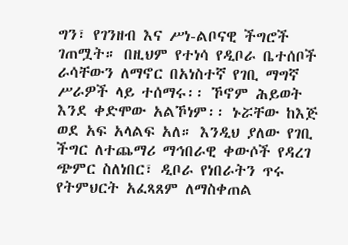ግን፣ የገንዘብ እና ሥነ-ልቦናዊ ችግሮች ገጠሟት። በዚህም የተነሳ የዲቦራ ቤተሰቦች ራሳቸውን ለማኖር በአነስተኛ የገቢ ማግኛ ሥራዎች ላይ ተሰማሩ፡፡ ኾኖም ሕይወት እንደ ቀድሞው አልኾነም፡፡ ኑሯቸው ከእጅ ወደ አፍ አላልፍ አለ። እንዲህ ያለው የገቢ ችግር ለተጨማሪ ማኅበራዊ ቀውሶች የዳረገ ጭምር ስለነበር፣ ዲቦራ የነበራትን ጥሩ የትምህርት አፈጻጸም ለማስቀጠል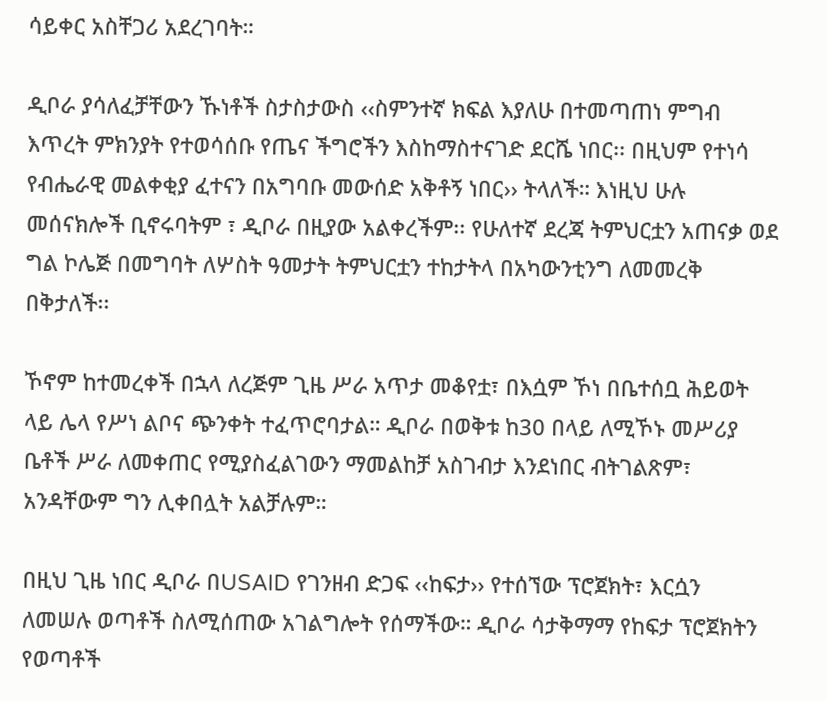ሳይቀር አስቸጋሪ አደረገባት።

ዲቦራ ያሳለፈቻቸውን ኹነቶች ስታስታውስ ‹‹ስምንተኛ ክፍል እያለሁ በተመጣጠነ ምግብ እጥረት ምክንያት የተወሳሰቡ የጤና ችግሮችን እስከማስተናገድ ደርሼ ነበር፡፡ በዚህም የተነሳ የብሔራዊ መልቀቂያ ፈተናን በአግባቡ መውሰድ አቅቶኝ ነበር›› ትላለች። እነዚህ ሁሉ መሰናክሎች ቢኖሩባትም ፣ ዲቦራ በዚያው አልቀረችም፡፡ የሁለተኛ ደረጃ ትምህርቷን አጠናቃ ወደ ግል ኮሌጅ በመግባት ለሦስት ዓመታት ትምህርቷን ተከታትላ በአካውንቲንግ ለመመረቅ በቅታለች፡፡

ኾኖም ከተመረቀች በኋላ ለረጅም ጊዜ ሥራ አጥታ መቆየቷ፣ በእሷም ኾነ በቤተሰቧ ሕይወት ላይ ሌላ የሥነ ልቦና ጭንቀት ተፈጥሮባታል። ዲቦራ በወቅቱ ከ30 በላይ ለሚኾኑ መሥሪያ ቤቶች ሥራ ለመቀጠር የሚያስፈልገውን ማመልከቻ አስገብታ እንደነበር ብትገልጽም፣ አንዳቸውም ግን ሊቀበሏት አልቻሉም።

በዚህ ጊዜ ነበር ዲቦራ በUSAID የገንዘብ ድጋፍ ‹‹ከፍታ›› የተሰኘው ፕሮጀክት፣ እርሷን ለመሠሉ ወጣቶች ስለሚሰጠው አገልግሎት የሰማችው። ዲቦራ ሳታቅማማ የከፍታ ፕሮጀክትን የወጣቶች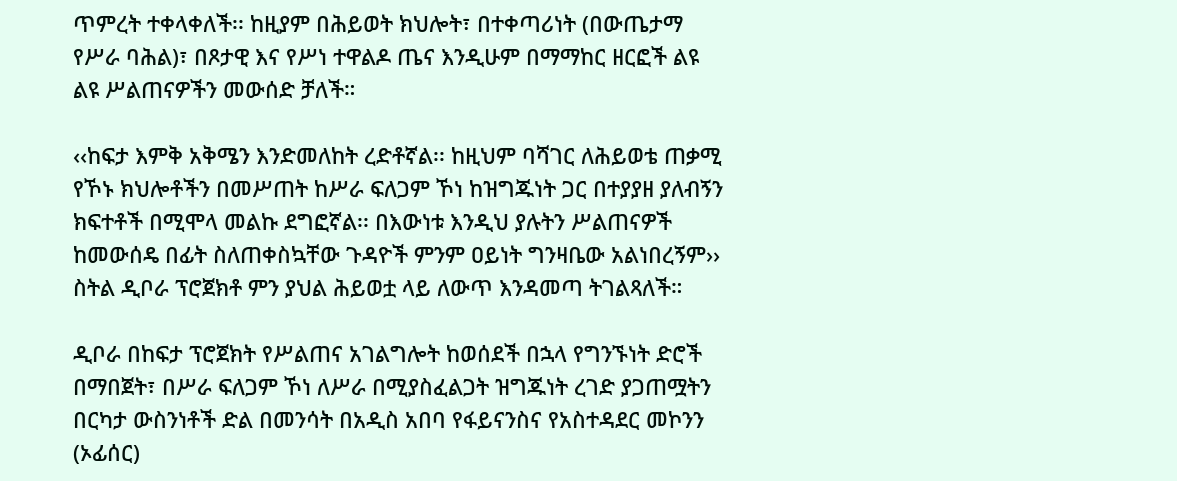ጥምረት ተቀላቀለች፡፡ ከዚያም በሕይወት ክህሎት፣ በተቀጣሪነት (በውጤታማ የሥራ ባሕል)፣ በጾታዊ እና የሥነ ተዋልዶ ጤና እንዲሁም በማማከር ዘርፎች ልዩ ልዩ ሥልጠናዎችን መውሰድ ቻለች።

‹‹ከፍታ እምቅ አቅሜን እንድመለከት ረድቶኛል፡፡ ከዚህም ባሻገር ለሕይወቴ ጠቃሚ የኾኑ ክህሎቶችን በመሥጠት ከሥራ ፍለጋም ኾነ ከዝግጁነት ጋር በተያያዘ ያለብኝን ክፍተቶች በሚሞላ መልኩ ደግፎኛል፡፡ በእውነቱ እንዲህ ያሉትን ሥልጠናዎች ከመውሰዴ በፊት ስለጠቀስኳቸው ጉዳዮች ምንም ዐይነት ግንዛቤው አልነበረኝም›› ስትል ዲቦራ ፕሮጀክቶ ምን ያህል ሕይወቷ ላይ ለውጥ እንዳመጣ ትገልጻለች።

ዲቦራ በከፍታ ፕሮጀክት የሥልጠና አገልግሎት ከወሰደች በኋላ የግንኙነት ድሮች በማበጀት፣ በሥራ ፍለጋም ኾነ ለሥራ በሚያስፈልጋት ዝግጁነት ረገድ ያጋጠሟትን በርካታ ውስንነቶች ድል በመንሳት በአዲስ አበባ የፋይናንስና የአስተዳደር መኮንን (ኦፊሰር)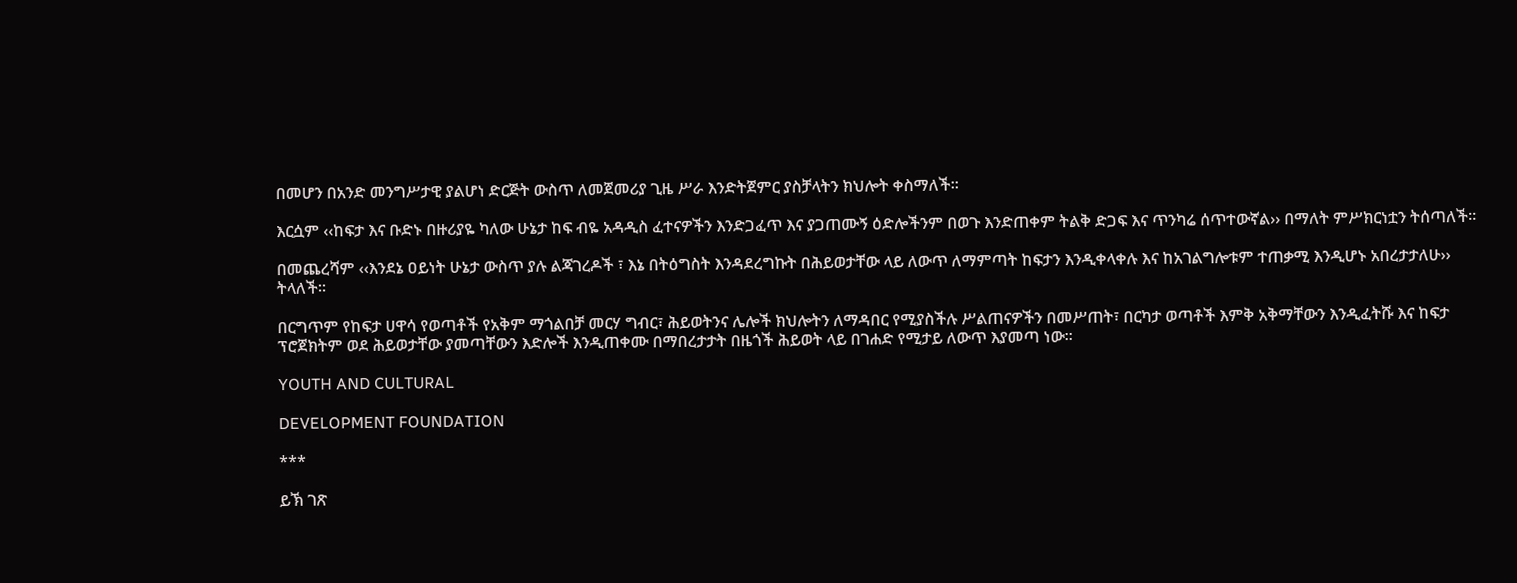በመሆን በአንድ መንግሥታዊ ያልሆነ ድርጅት ውስጥ ለመጀመሪያ ጊዜ ሥራ እንድትጀምር ያስቻላትን ክህሎት ቀስማለች።

እርሷም ‹‹ከፍታ እና ቡድኑ በዙሪያዬ ካለው ሁኔታ ከፍ ብዬ አዳዲስ ፈተናዎችን እንድጋፈጥ እና ያጋጠሙኝ ዕድሎችንም በወጉ እንድጠቀም ትልቅ ድጋፍ እና ጥንካሬ ሰጥተውኛል›› በማለት ምሥክርነቷን ትሰጣለች።

በመጨረሻም ‹‹እንደኔ ዐይነት ሁኔታ ውስጥ ያሉ ልጃገረዶች ፣ እኔ በትዕግስት እንዳደረግኩት በሕይወታቸው ላይ ለውጥ ለማምጣት ከፍታን እንዲቀላቀሉ እና ከአገልግሎቱም ተጠቃሚ እንዲሆኑ አበረታታለሁ›› ትላለች።

በርግጥም የከፍታ ሀዋሳ የወጣቶች የአቅም ማጎልበቻ መርሃ ግብር፣ ሕይወትንና ሌሎች ክህሎትን ለማዳበር የሚያስችሉ ሥልጠናዎችን በመሥጠት፣ በርካታ ወጣቶች እምቅ አቅማቸውን እንዲፈትሹ እና ከፍታ ፕሮጀክትም ወደ ሕይወታቸው ያመጣቸውን እድሎች እንዲጠቀሙ በማበረታታት በዜጎች ሕይወት ላይ በገሐድ የሚታይ ለውጥ እያመጣ ነው።

YOUTH AND CULTURAL

DEVELOPMENT FOUNDATION

***

ይኽ ገጽ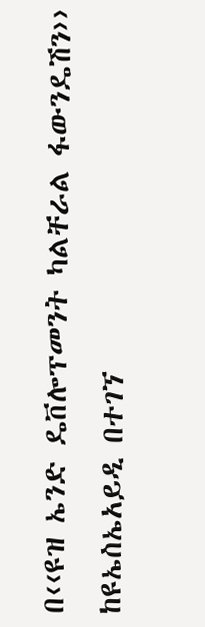በ‹‹ዩዝ ኤንድ ዴቨሎፕመንት ካልቸራል ፋውንዴሽን›› ከዩኤስኤአይዲ በተገኘ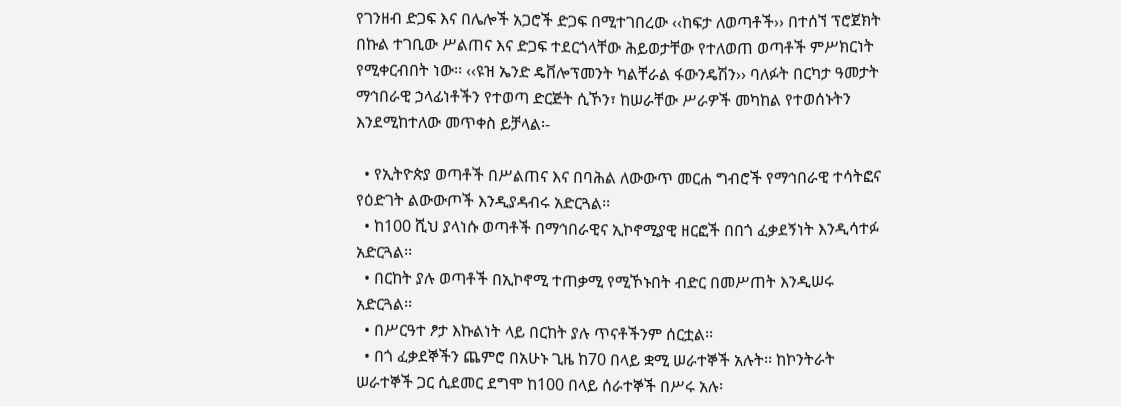የገንዘብ ድጋፍ እና በሌሎች አጋሮች ድጋፍ በሚተገበረው ‹‹ከፍታ ለወጣቶች›› በተሰኘ ፕሮጀክት በኩል ተገቢው ሥልጠና እና ድጋፍ ተደርጎላቸው ሕይወታቸው የተለወጠ ወጣቶች ምሥክርነት የሚቀርብበት ነው፡፡ ‹‹ዩዝ ኤንድ ዴቨሎፕመንት ካልቸራል ፋውንዴሽን›› ባለፉት በርካታ ዓመታት ማኅበራዊ ኃላፊነቶችን የተወጣ ድርጅት ሲኾን፣ ከሠራቸው ሥራዎች መካከል የተወሰኑትን እንደሚከተለው መጥቀስ ይቻላል፡-

  • የኢትዮጵያ ወጣቶች በሥልጠና እና በባሕል ለውውጥ መርሐ ግብሮች የማኅበራዊ ተሳትፎና የዕድገት ልውውጦች እንዲያዳብሩ አድርጓል፡፡
  • ከ100 ሺህ ያላነሱ ወጣቶች በማኅበራዊና ኢኮኖሚያዊ ዘርፎች በበጎ ፈቃደኝነት እንዲሳተፉ አድርጓል፡፡
  • በርከት ያሉ ወጣቶች በኢኮኖሚ ተጠቃሚ የሚኾኑበት ብድር በመሥጠት እንዲሠሩ አድርጓል፡፡
  • በሥርዓተ ፆታ እኩልነት ላይ በርከት ያሉ ጥናቶችንም ሰርቷል፡፡
  • በጎ ፈቃደኞችን ጨምሮ በአሁኑ ጊዜ ከ70 በላይ ቋሚ ሠራተኞች አሉት፡፡ ከኮንትራት ሠራተኞች ጋር ሲደመር ደግሞ ከ100 በላይ ሰራተኞች በሥሩ አሉ፡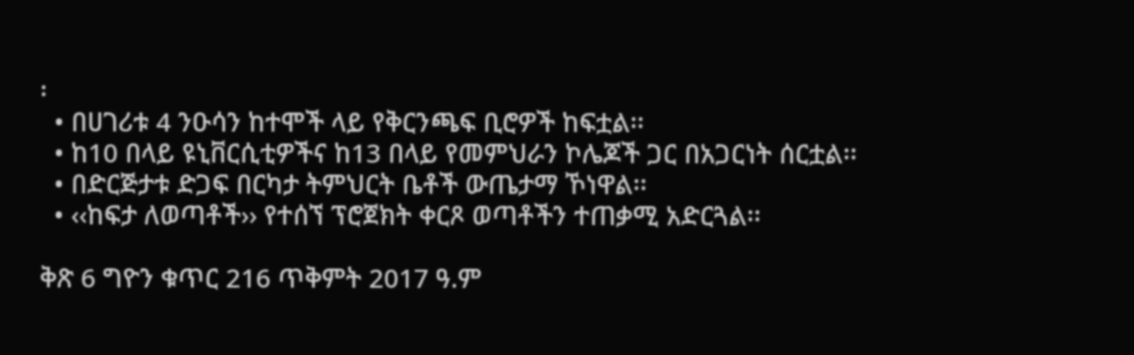፡
  • በሀገሪቱ 4 ንዑሳን ከተሞች ላይ የቅርንጫፍ ቢሮዎች ከፍቷል፡፡
  • ከ10 በላይ ዩኒቨርሲቲዎችና ከ13 በላይ የመምህራን ኮሌጆች ጋር በአጋርነት ሰርቷል፡፡
  • በድርጅታቱ ድጋፍ በርካታ ትምህርት ቤቶች ውጤታማ ኾነዋል፡፡
  • ‹‹ከፍታ ለወጣቶች›› የተሰኘ ፕሮጀክት ቀርጾ ወጣቶችን ተጠቃሚ አድርጓል፡፡

ቅጽ 6 ግዮን ቁጥር 216 ጥቅምት 2017 ዓ.ም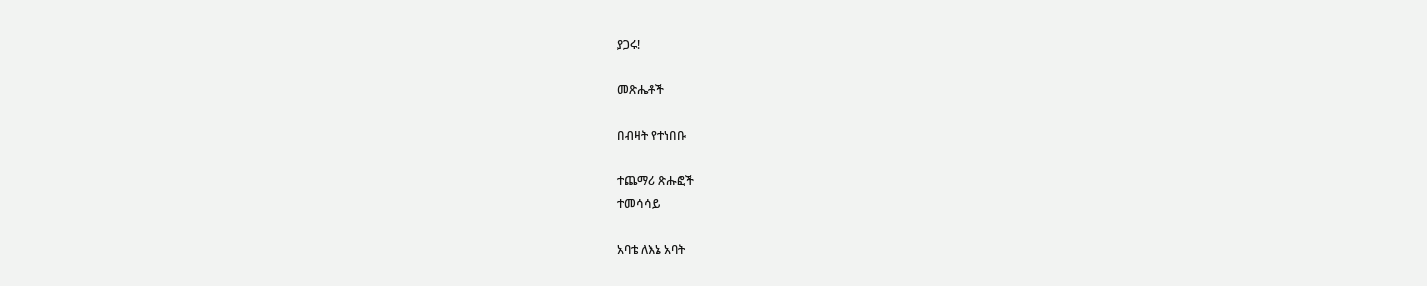ያጋሩ!

መጽሔቶች

በብዛት የተነበቡ

ተጨማሪ ጽሑፎች
ተመሳሳይ

አባቴ ለእኔ አባት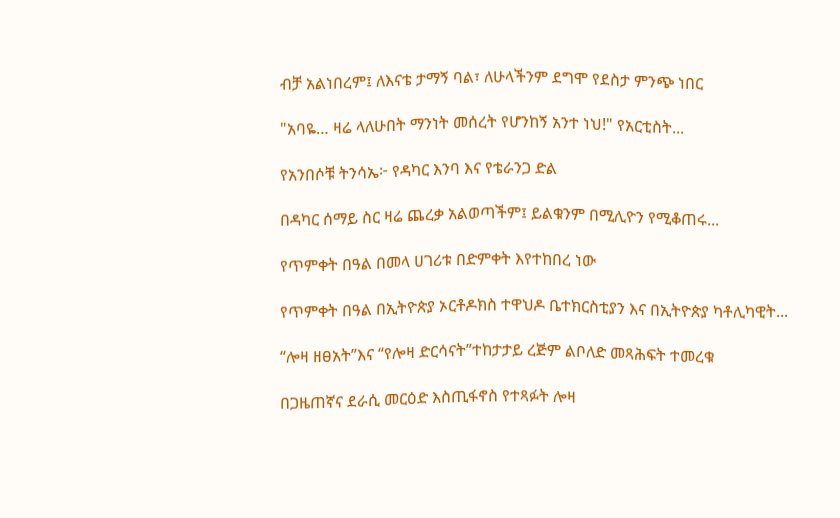ብቻ አልነበረም፤ ለእናቴ ታማኝ ባል፣ ለሁላችንም ደግሞ የደስታ ምንጭ ነበር

"አባዬ… ዛሬ ላለሁበት ማንነት መሰረት የሆንከኝ አንተ ነህ!" የአርቲስት...

የአንበሶቹ ትንሳኤ፦ የዳካር እንባ እና የቴራንጋ ድል

በዳካር ሰማይ ስር ዛሬ ጨረቃ አልወጣችም፤ ይልቁንም በሚሊዮን የሚቆጠሩ...

የጥምቀት በዓል በመላ ሀገሪቱ በድምቀት እየተከበረ ነው

የጥምቀት በዓል በኢትዮጵያ ኦርቶዶክስ ተዋህዶ ቤተክርስቲያን እና በኢትዮጵያ ካቶሊካዊት...

“ሎዛ ዘፀአት”እና “የሎዛ ድርሳናት”ተከታታይ ረጅም ልቦለድ መጻሕፍት ተመረቁ

በጋዜጠኛና ደራሲ መርዕድ እስጢፋኖስ የተጻፉት ሎዛ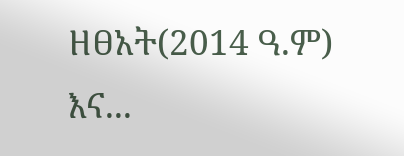ዘፀአት(2014 ዓ.ም) እና...